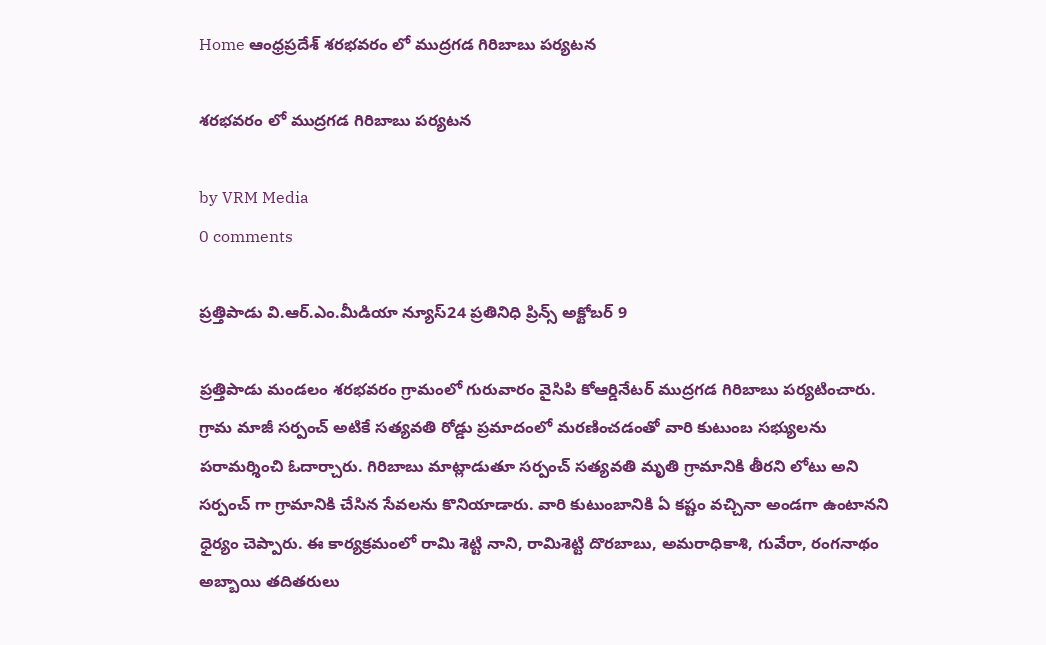Home ఆంధ్రప్రదేశ్ శరభవరం లో ముద్రగడ గిరిబాబు పర్యటన

శరభవరం లో ముద్రగడ గిరిబాబు పర్యటన

by VRM Media
0 comments

ప్రత్తిపాడు వి.ఆర్.ఎం.మీడియా న్యూస్24 ప్రతినిధి ప్రిన్స్ అక్టోబర్ 9

ప్రత్తిపాడు మండలం శరభవరం గ్రామంలో గురువారం వైసిపి కోఆర్డినేటర్ ముద్రగడ గిరిబాబు పర్యటించారు. గ్రామ మాజీ సర్పంచ్ అటికే సత్యవతి రోడ్డు ప్రమాదంలో మరణించడంతో వారి కుటుంబ సభ్యులను పరామర్శించి ఓదార్చారు. గిరిబాబు మాట్లాడుతూ సర్పంచ్ సత్యవతి మృతి గ్రామానికి తీరని లోటు అని సర్పంచ్ గా గ్రామానికి చేసిన సేవలను కొనియాడారు. వారి కుటుంబానికి ఏ కష్టం వచ్చినా అండగా ఉంటానని ధైర్యం చెప్పారు. ఈ కార్యక్రమంలో రామి శెట్టి నాని, రామిశెట్టి దొరబాబు, అమరాధికాశి, గువేరా, రంగనాథం అబ్బాయి తదితరులు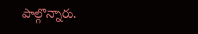పాల్గొన్నారు.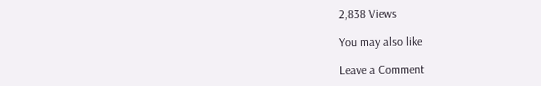2,838 Views

You may also like

Leave a Comment